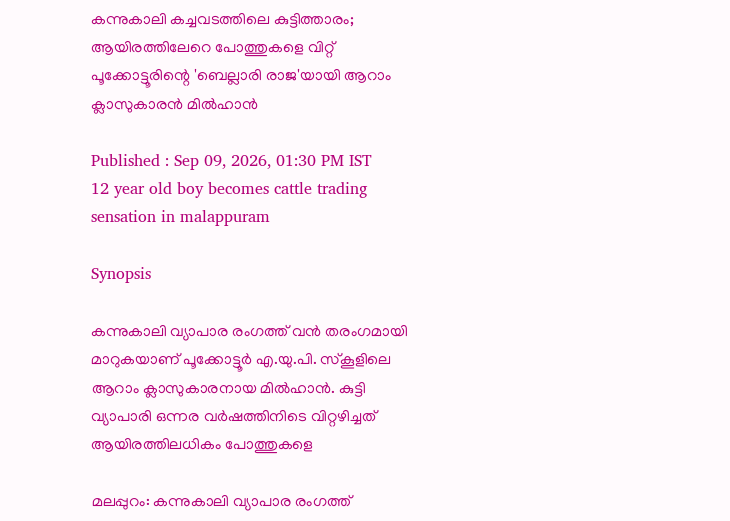കന്നുകാലി കച്ചവടത്തിലെ കുട്ടിത്താരം; ആയിരത്തിലേറെ പോത്തുകളെ വിറ്റ് പൂക്കോട്ടൂരിന്റെ 'ബെല്ലാരി രാജ'യായി ആറാം ക്ലാസുകാരന്‍ മില്‍ഹാന്‍

Published : Sep 09, 2026, 01:30 PM IST
12 year old boy becomes cattle trading sensation in malappuram

Synopsis

കന്നുകാലി വ്യാപാര രംഗത്ത് വന്‍ തരംഗമായി മാറുകയാണ് പൂക്കോട്ടൂര്‍ എ.യു.പി. സ്‌കൂളിലെ ആറാം ക്ലാസുകാരനായ മില്‍ഹാന്‍. കുട്ടി വ്യാപാരി ഒന്നര വര്‍ഷത്തിനിടെ വിറ്റഴിച്ചത് ആയിരത്തിലധികം പോത്തുകളെ

മലപ്പുറം: കന്നുകാലി വ്യാപാര രംഗത്ത്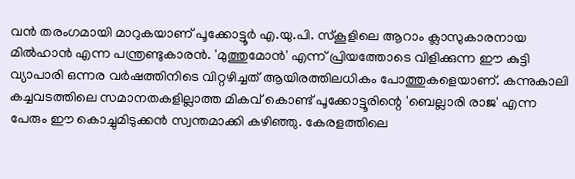വന്‍ തരംഗമായി മാറുകയാണ് പൂക്കോട്ടൂര്‍ എ.യു.പി. സ്‌കൂളിലെ ആറാം ക്ലാസുകാരനായ മില്‍ഹാന്‍ എന്ന പന്ത്രണ്ടുകാരന്‍. 'മുത്തുമോന്‍' എന്ന് പ്രിയത്തോടെ വിളിക്കുന്ന ഈ കുട്ടി വ്യാപാരി ഒന്നര വര്‍ഷത്തിനിടെ വിറ്റഴിച്ചത് ആയിരത്തിലധികം പോത്തുകളെയാണ്. കന്നുകാലി കച്ചവടത്തിലെ സമാനതകളില്ലാത്ത മികവ് കൊണ്ട് പൂക്കോട്ടൂരിന്റെ 'ബെല്ലാരി രാജ' എന്ന പേരും ഈ കൊച്ചുമിടുക്കന്‍ സ്വന്തമാക്കി കഴിഞ്ഞു. കേരളത്തിലെ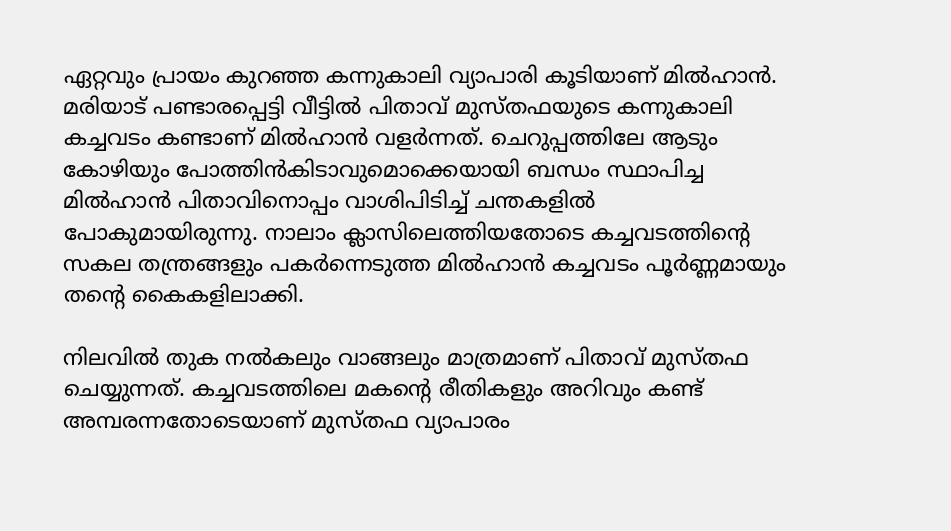ഏറ്റവും പ്രായം കുറഞ്ഞ കന്നുകാലി വ്യാപാരി കൂടിയാണ് മില്‍ഹാന്‍. മരിയാട് പണ്ടാരപ്പെട്ടി വീട്ടില്‍ പിതാവ് മുസ്തഫയുടെ കന്നുകാലി കച്ചവടം കണ്ടാണ് മില്‍ഹാന്‍ വളര്‍ന്നത്. ചെറുപ്പത്തിലേ ആടും കോഴിയും പോത്തിന്‍കിടാവുമൊക്കെയായി ബന്ധം സ്ഥാപിച്ച മില്‍ഹാന്‍ പിതാവിനൊപ്പം വാശിപിടിച്ച് ചന്തകളില്‍ പോകുമായിരുന്നു. നാലാം ക്ലാസിലെത്തിയതോടെ കച്ചവടത്തിന്റെ സകല തന്ത്രങ്ങളും പകര്‍ന്നെടുത്ത മില്‍ഹാന്‍ കച്ചവടം പൂര്‍ണ്ണമായും തന്റെ കൈകളിലാക്കി.

നിലവില്‍ തുക നല്‍കലും വാങ്ങലും മാത്രമാണ് പിതാവ് മുസ്തഫ ചെയ്യുന്നത്. കച്ചവടത്തിലെ മകന്‍റെ രീതികളും അറിവും കണ്ട് അമ്പരന്നതോടെയാണ് മുസ്തഫ വ്യാപാരം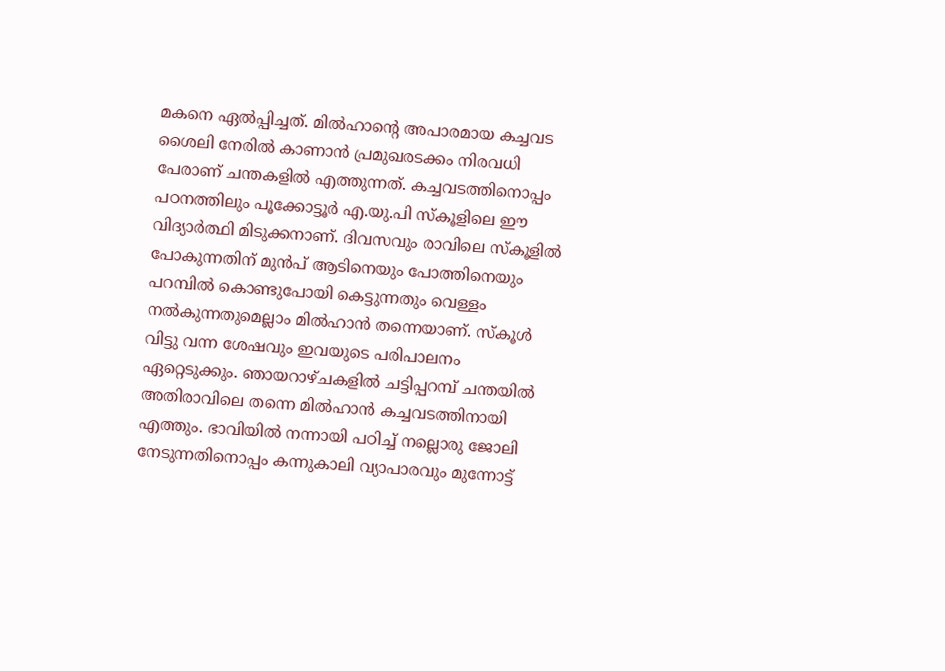മകനെ ഏല്‍പ്പിച്ചത്. മില്‍ഹാന്‍റെ അപാരമായ കച്ചവട ശൈലി നേരില്‍ കാണാന്‍ പ്രമുഖരടക്കം നിരവധി പേരാണ് ചന്തകളില്‍ എത്തുന്നത്. കച്ചവടത്തിനൊപ്പം പഠനത്തിലും പൂക്കോട്ടൂര്‍ എ.യു.പി സ്‌കൂളിലെ ഈ വിദ്യാര്‍ത്ഥി മിടുക്കനാണ്. ദിവസവും രാവിലെ സ്‌കൂളില്‍ പോകുന്നതിന് മുന്‍പ് ആടിനെയും പോത്തിനെയും പറമ്പില്‍ കൊണ്ടുപോയി കെട്ടുന്നതും വെള്ളം നല്‍കുന്നതുമെല്ലാം മില്‍ഹാന്‍ തന്നെയാണ്. സ്‌കൂള്‍ വിട്ടു വന്ന ശേഷവും ഇവയുടെ പരിപാലനം ഏറ്റെടുക്കും. ഞായറാഴ്ചകളില്‍ ചട്ടിപ്പറമ്പ് ചന്തയില്‍ അതിരാവിലെ തന്നെ മില്‍ഹാന്‍ കച്ചവടത്തിനായി എത്തും. ഭാവിയില്‍ നന്നായി പഠിച്ച് നല്ലൊരു ജോലി നേടുന്നതിനൊപ്പം കന്നുകാലി വ്യാപാരവും മുന്നോട്ട്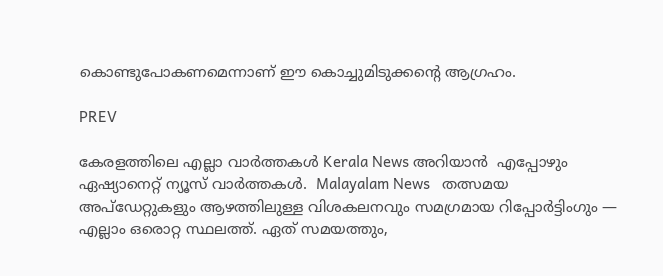കൊണ്ടുപോകണമെന്നാണ് ഈ കൊച്ചുമിടുക്കന്റെ ആഗ്രഹം.

PREV

കേരളത്തിലെ എല്ലാ വാർത്തകൾ Kerala News അറിയാൻ  എപ്പോഴും ഏഷ്യാനെറ്റ് ന്യൂസ് വാർത്തകൾ.  Malayalam News   തത്സമയ അപ്‌ഡേറ്റുകളും ആഴത്തിലുള്ള വിശകലനവും സമഗ്രമായ റിപ്പോർട്ടിംഗും — എല്ലാം ഒരൊറ്റ സ്ഥലത്ത്. ഏത് സമയത്തും,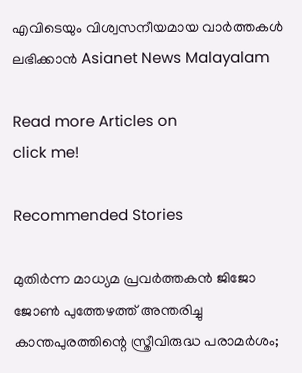എവിടെയും വിശ്വസനീയമായ വാർത്തകൾ ലഭിക്കാൻ Asianet News Malayalam

Read more Articles on
click me!

Recommended Stories

മുതിർന്ന മാധ്യമ പ്രവർത്തകൻ ജിജോ ജോൺ പുത്തേഴത്ത് അന്തരിച്ചു
കാന്തപുരത്തിന്റെ സ്ത്രീവിരുദ്ധ പരാമർശം;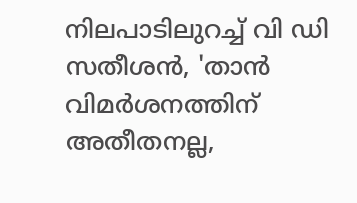നിലപാടിലുറച്ച് വി ഡി സതീശൻ, 'താൻ വിമർശനത്തിന് അതീതനല്ല,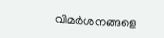വിമർശനങ്ങളെ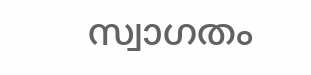സ്വാഗതം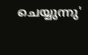ചെയ്യുന്നു'